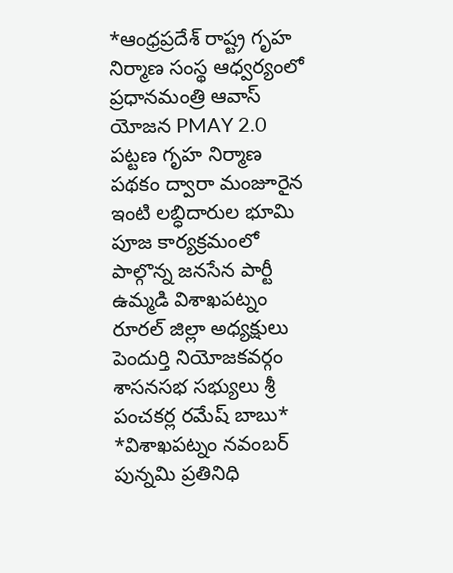*ఆంధ్రప్రదేశ్ రాష్ట్ర గృహ నిర్మాణ సంస్థ ఆధ్వర్యంలో ప్రధానమంత్రి ఆవాస్ యోజన PMAY 2.0 పట్టణ గృహ నిర్మాణ పథకం ద్వారా మంజూరైన ఇంటి లబ్ధిదారుల భూమి పూజ కార్యక్రమంలో పాల్గొన్న జనసేన పార్టీ ఉమ్మడి విశాఖపట్నం రూరల్ జిల్లా అధ్యక్షులు పెందుర్తి నియోజకవర్గం శాసనసభ సభ్యులు శ్రీ పంచకర్ల రమేష్ బాబు*
*విశాఖపట్నం నవంబర్ పున్నమి ప్రతినిధి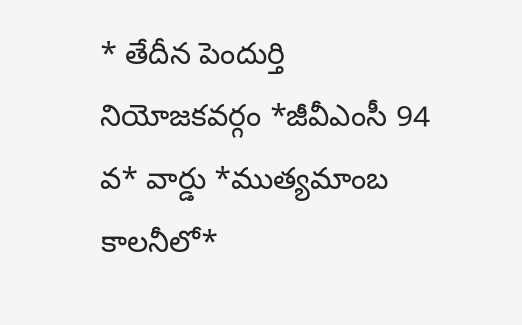* తేదీన పెందుర్తి నియోజకవర్గం *జీవీఎంసీ 94 వ* వార్డు *ముత్యమాంబ కాలనీలో*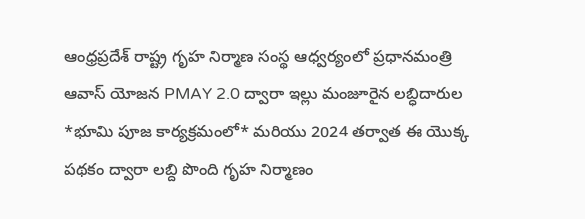ఆంధ్రప్రదేశ్ రాష్ట్ర గృహ నిర్మాణ సంస్థ ఆధ్వర్యంలో ప్రధానమంత్రి ఆవాస్ యోజన PMAY 2.0 ద్వారా ఇల్లు మంజూరైన లబ్ధిదారుల *భూమి పూజ కార్యక్రమంలో* మరియు 2024 తర్వాత ఈ యొక్క పథకం ద్వారా లబ్ది పొంది గృహ నిర్మాణం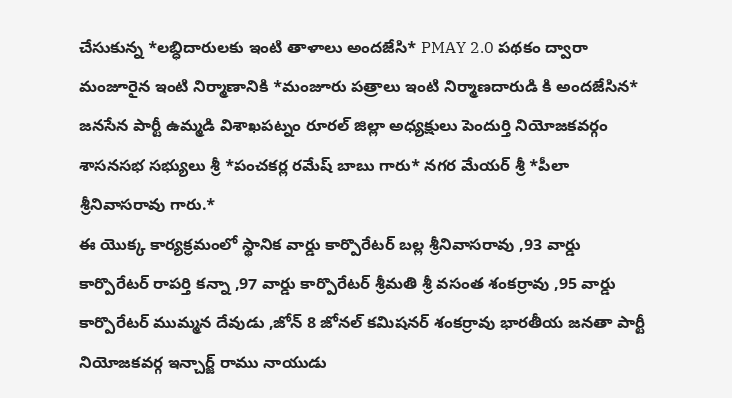చేసుకున్న *లబ్ధిదారులకు ఇంటి తాళాలు అందజేసి* PMAY 2.0 పథకం ద్వారా మంజూరైన ఇంటి నిర్మాణానికి *మంజూరు పత్రాలు ఇంటి నిర్మాణదారుడి కి అందజేసిన* జనసేన పార్టీ ఉమ్మడి విశాఖపట్నం రూరల్ జిల్లా అధ్యక్షులు పెందుర్తి నియోజకవర్గం శాసనసభ సభ్యులు శ్రీ *పంచకర్ల రమేష్ బాబు గారు* నగర మేయర్ శ్రీ *పీలా శ్రీనివాసరావు గారు.*
ఈ యొక్క కార్యక్రమంలో స్థానిక వార్డు కార్పొరేటర్ బల్ల శ్రీనివాసరావు ,93 వార్డు కార్పొరేటర్ రాపర్తి కన్నా ,97 వార్డు కార్పొరేటర్ శ్రీమతి శ్రీ వసంత శంకర్రావు ,95 వార్డు కార్పొరేటర్ ముమ్మన దేవుడు ,జోన్ 8 జోనల్ కమిషనర్ శంకర్రావు భారతీయ జనతా పార్టీ నియోజకవర్గ ఇన్చార్జ్ రాము నాయుడు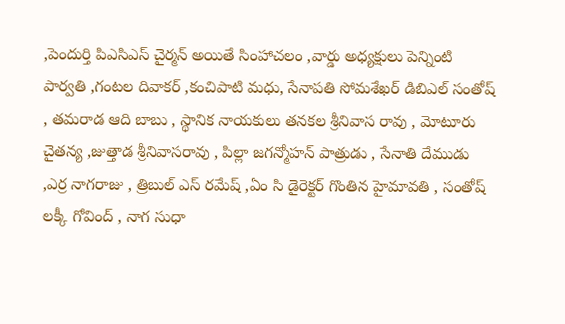,పెందుర్తి పిఎసిఎస్ చైర్మన్ అయితే సింహాచలం ,వార్డు అధ్యక్షులు పెన్నింటి పార్వతి ,గంటల దివాకర్ ,కంచిపాటి మధు, సేనాపతి సోమశేఖర్ డిబిఎల్ సంతోష్ , తమరాడ ఆది బాబు , స్థానిక నాయకులు తనకల శ్రీనివాస రావు , మోటూరు చైతన్య ,జుత్తాడ శ్రీనివాసరావు , పిల్లా జగన్మోహన్ పాత్రుడు , సేనాతి దేముడు ,ఎర్ర నాగరాజు , త్రిబుల్ ఎస్ రమేష్ ,ఏం సి డైరెక్టర్ గొంతిన హైమావతి , సంతోష్ లక్కీ గోవింద్ , నాగ సుధా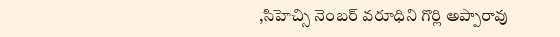,సిహెచ్సి నెంబర్ వరూధిని గొర్లి అప్పారావు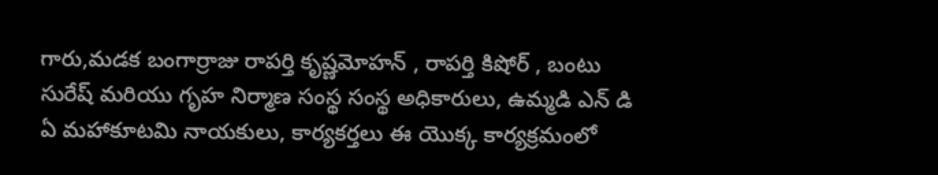గారు,మడక బంగార్రాజు రాపర్తి కృష్ణమోహన్ , రాపర్తి కిషోర్ , బంటు సురేష్ మరియు గృహ నిర్మాణ సంస్థ సంస్థ అధికారులు, ఉమ్మడి ఎన్ డి ఏ మహాకూటమి నాయకులు, కార్యకర్తలు ఈ యొక్క కార్యక్రమంలో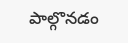పాల్గొనడం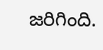జరిగింది.